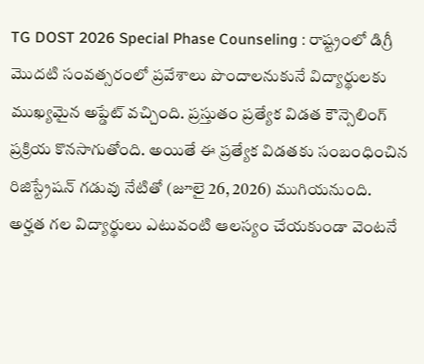TG DOST 2026 Special Phase Counseling : రాష్ట్రంలో డిగ్రీ మొదటి సంవత్సరంలో ప్రవేశాలు పొందాలనుకునే విద్యార్థులకు ముఖ్యమైన అప్డేట్ వచ్చింది. ప్రస్తుతం ప్రత్యేక విడత కౌన్సెలింగ్ ప్రక్రియ కొనసాగుతోంది. అయితే ఈ ప్రత్యేక విడతకు సంబంధించిన రిజిస్ట్రేషన్ గడువు నేటితో (జూలై 26, 2026) ముగియనుంది. అర్హత గల విద్యార్థులు ఎటువంటి ఆలస్యం చేయకుండా వెంటనే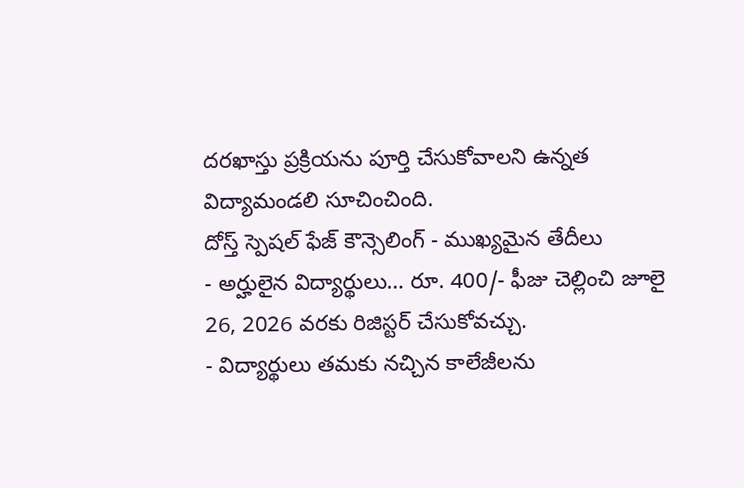దరఖాస్తు ప్రక్రియను పూర్తి చేసుకోవాలని ఉన్నత విద్యామండలి సూచించింది.
దోస్త్ స్పెషల్ ఫేజ్ కౌన్సెలింగ్ - ముఖ్యమైన తేదీలు
- అర్హులైన విద్యార్థులు… రూ. 400/- ఫీజు చెల్లించి జూలై 26, 2026 వరకు రిజిస్టర్ చేసుకోవచ్చు.
- విద్యార్థులు తమకు నచ్చిన కాలేజీలను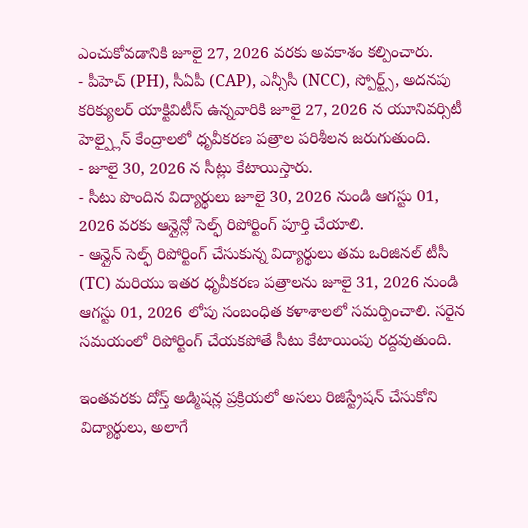ఎంచుకోవడానికి జూలై 27, 2026 వరకు అవకాశం కల్పించారు.
- పీహెచ్ (PH), సీఏపీ (CAP), ఎన్సీసీ (NCC), స్పోర్ట్స్, అదనపు కరిక్యులర్ యాక్టివిటీస్ ఉన్నవారికి జూలై 27, 2026 న యూనివర్సిటీ హెల్ప్లైన్ కేంద్రాలలో ధృవీకరణ పత్రాల పరిశీలన జరుగుతుంది.
- జూలై 30, 2026 న సీట్లు కేటాయిస్తారు.
- సీటు పొందిన విద్యార్థులు జూలై 30, 2026 నుండి ఆగస్టు 01, 2026 వరకు ఆన్లైన్లో సెల్ఫ్ రిపోర్టింగ్ పూర్తి చేయాలి.
- ఆన్లైన్ సెల్ఫ్ రిపోర్టింగ్ చేసుకున్న విద్యార్థులు తమ ఒరిజినల్ టీసీ (TC) మరియు ఇతర ధృవీకరణ పత్రాలను జూలై 31, 2026 నుండి ఆగస్టు 01, 2026 లోపు సంబంధిత కళాశాలలో సమర్పించాలి. సరైన సమయంలో రిపోర్టింగ్ చేయకపోతే సీటు కేటాయింపు రద్దవుతుంది.

ఇంతవరకు దోస్త్ అడ్మిషన్ల ప్రక్రియలో అసలు రిజిస్ట్రేషన్ చేసుకోని విద్యార్థులు, అలాగే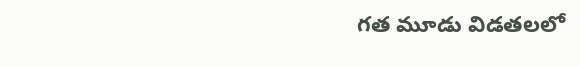గత మూడు విడతలలో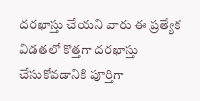దరఖాస్తు చేయని వారు ఈ ప్రత్యేక విడతలో కొత్తగా దరఖాస్తు చేసుకోవడానికి పూర్తిగా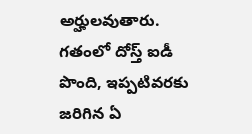అర్హులవుతారు. గతంలో దోస్త్ ఐడీ పొంది, ఇప్పటివరకు జరిగిన ఏ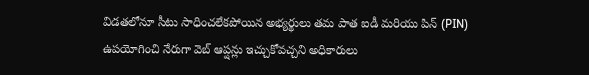విడతలోనూ సీటు సాధించలేకపోయిన అభ్యర్థులు తమ పాత ఐడీ మరియు పిన్ (PIN) ఉపయోగించి నేరుగా వెబ్ ఆప్షన్లు ఇచ్చుకోవచ్చని అధికారులు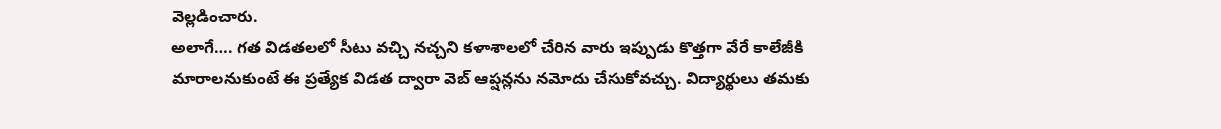వెల్లడించారు.
అలాగే…. గత విడతలలో సీటు వచ్చి నచ్చని కళాశాలలో చేరిన వారు ఇప్పుడు కొత్తగా వేరే కాలేజీకి మారాలనుకుంటే ఈ ప్రత్యేక విడత ద్వారా వెబ్ ఆప్షన్లను నమోదు చేసుకోవచ్చు. విద్యార్థులు తమకు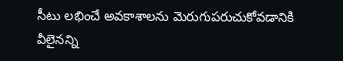సీటు లభించే అవకాశాలను మెరుగుపరుచుకోవడానికి వీలైనన్ని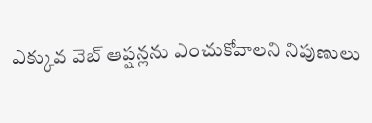ఎక్కువ వెబ్ ఆప్షన్లను ఎంచుకోవాలని నిపుణులు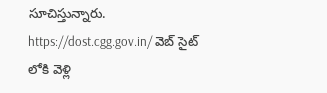సూచిస్తున్నారు. https://dost.cgg.gov.in/ వెబ్ సైట్ లోకి వెళ్లి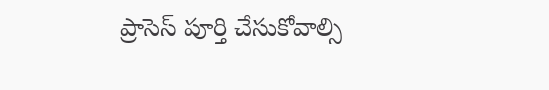ప్రాసెస్ పూర్తి చేసుకోవాల్సి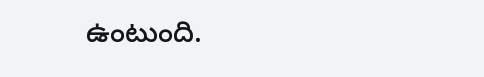ఉంటుంది.